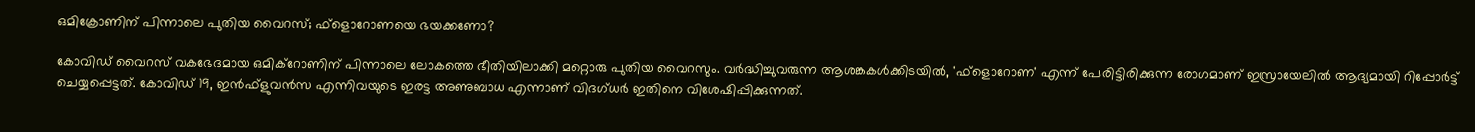ഒമിക്രോണിന് പിന്നാലെ പുതിയ വൈറസ്; ഫ്‌ളൊറോണയെ ഭയക്കണോ?

കോവിഡ് വൈറസ് വകഭേദമായ ഒമിക്റോണിന് പിന്നാലെ ലോകത്തെ ഭീതിയിലാക്കി മറ്റൊരു പുതിയ വൈറസും. വര്‍ദ്ധിച്ചുവരുന്ന ആശങ്കകള്‍ക്കിടയില്‍, 'ഫ്‌ളൊറോണ' എന്ന് പേരിട്ടിരിക്കുന്ന രോഗമാണ് ഇസ്രായേലില്‍ ആദ്യമായി റിപ്പോര്‍ട്ട് ചെയ്യപ്പെട്ടത്. കോവിഡ് 19, ഇന്‍ഫ്‌ളുവന്‍സ എന്നിവയുടെ ഇരട്ട അണുബാധ എന്നാണ് വിദഗ്ധര്‍ ഇതിനെ വിശേഷിപ്പിക്കുന്നത്.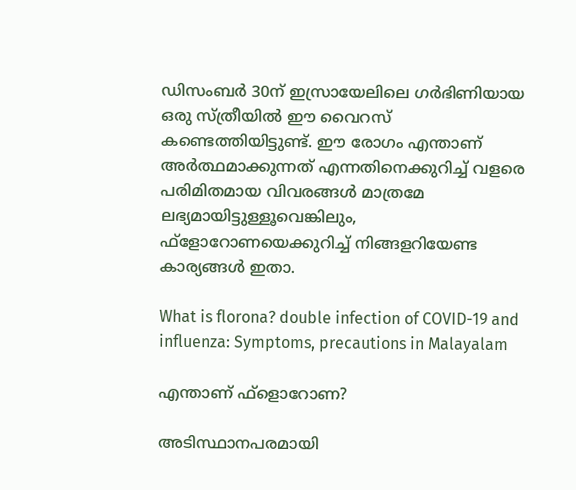ഡിസംബര്‍ 30ന് ഇസ്രായേലിലെ ഗര്‍ഭിണിയായ ഒരു സ്ത്രീയില്‍ ഈ വൈറസ് കണ്ടെത്തിയിട്ടുണ്ട്. ഈ രോഗം എന്താണ് അര്‍ത്ഥമാക്കുന്നത് എന്നതിനെക്കുറിച്ച് വളരെ പരിമിതമായ വിവരങ്ങള്‍ മാത്രമേ ലഭ്യമായിട്ടുള്ളൂവെങ്കിലും, ഫ്‌ളോറോണയെക്കുറിച്ച് നിങ്ങളറിയേണ്ട കാര്യങ്ങള്‍ ഇതാ.

What is florona? double infection of COVID-19 and influenza: Symptoms, precautions in Malayalam

എന്താണ് ഫ്‌ളൊറോണ?

അടിസ്ഥാനപരമായി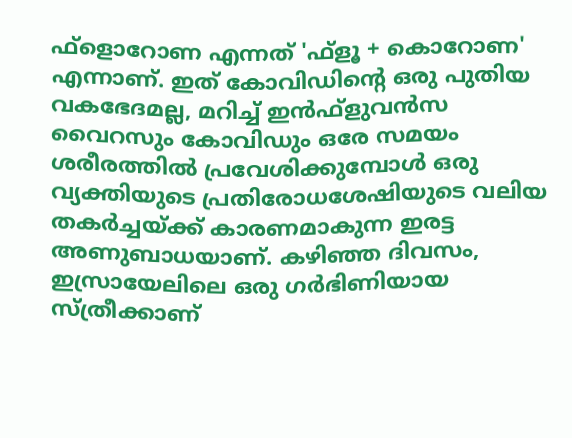ഫ്‌ളൊറോണ എന്നത് 'ഫ്‌ളൂ + കൊറോണ' എന്നാണ്. ഇത് കോവിഡിന്റെ ഒരു പുതിയ വകഭേദമല്ല, മറിച്ച് ഇന്‍ഫ്‌ളുവന്‍സ വൈറസും കോവിഡും ഒരേ സമയം ശരീരത്തില്‍ പ്രവേശിക്കുമ്പോള്‍ ഒരു വ്യക്തിയുടെ പ്രതിരോധശേഷിയുടെ വലിയ തകര്‍ച്ചയ്ക്ക് കാരണമാകുന്ന ഇരട്ട അണുബാധയാണ്. കഴിഞ്ഞ ദിവസം, ഇസ്രായേലിലെ ഒരു ഗര്‍ഭിണിയായ സ്ത്രീക്കാണ്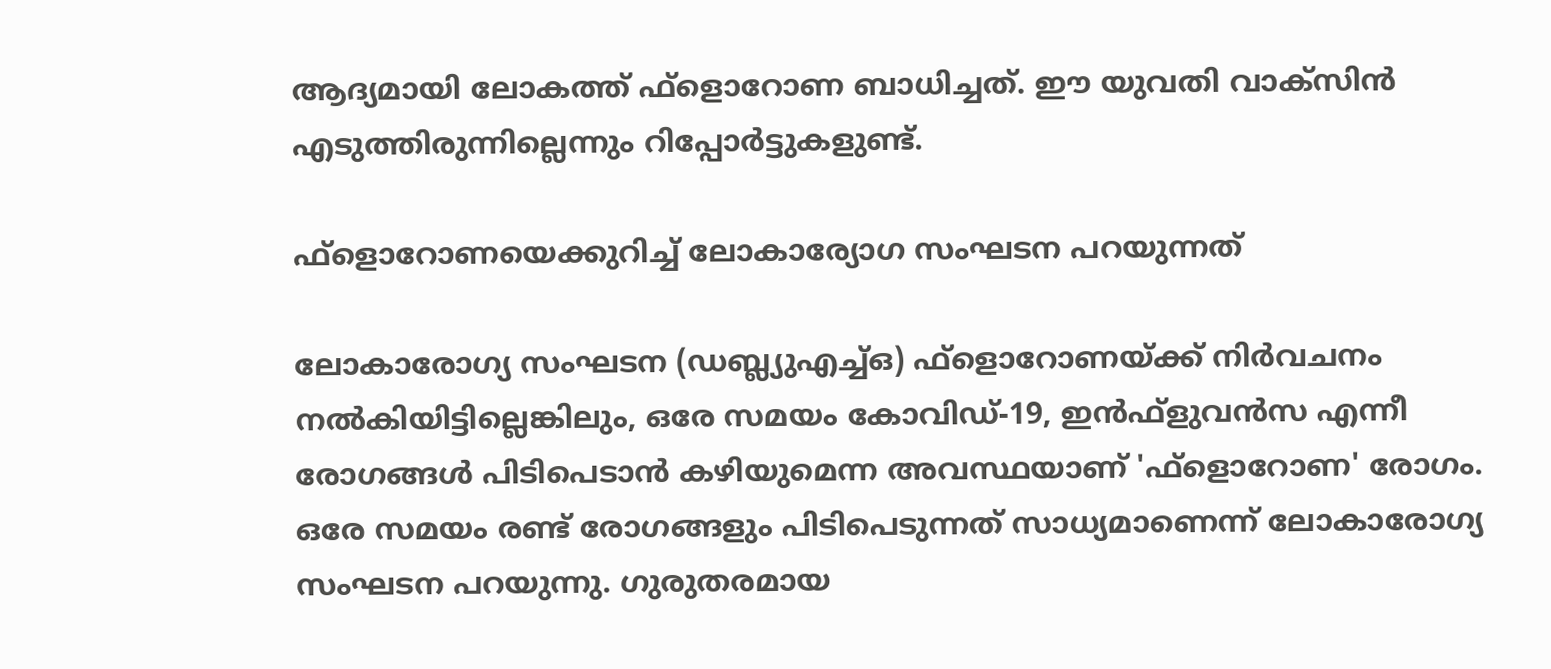ആദ്യമായി ലോകത്ത് ഫ്‌ളൊറോണ ബാധിച്ചത്. ഈ യുവതി വാക്‌സിന്‍ എടുത്തിരുന്നില്ലെന്നും റിപ്പോര്‍ട്ടുകളുണ്ട്.

ഫ്‌ളൊറോണയെക്കുറിച്ച് ലോകാര്യോഗ സംഘടന പറയുന്നത്

ലോകാരോഗ്യ സംഘടന (ഡബ്ല്യുഎച്ച്ഒ) ഫ്‌ളൊറോണയ്ക്ക് നിര്‍വചനം നല്‍കിയിട്ടില്ലെങ്കിലും, ഒരേ സമയം കോവിഡ്-19, ഇന്‍ഫ്‌ളുവന്‍സ എന്നീ രോഗങ്ങള്‍ പിടിപെടാന്‍ കഴിയുമെന്ന അവസ്ഥയാണ് 'ഫ്‌ളൊറോണ' രോഗം. ഒരേ സമയം രണ്ട് രോഗങ്ങളും പിടിപെടുന്നത് സാധ്യമാണെന്ന് ലോകാരോഗ്യ സംഘടന പറയുന്നു. ഗുരുതരമായ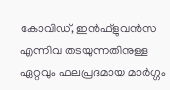കോവിഡ്, ഇന്‍ഫ്‌ളുവന്‍സ എന്നിവ തടയുന്നതിനുള്ള ഏറ്റവും ഫലപ്രദമായ മാര്‍ഗ്ഗം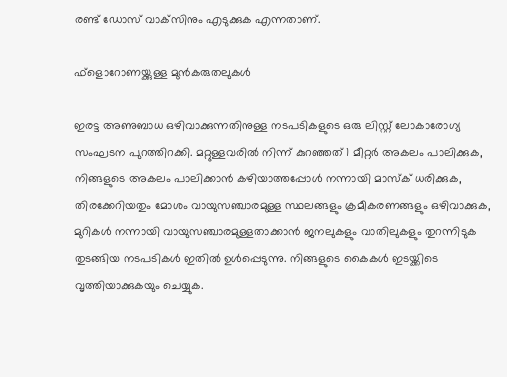രണ്ട് ഡോസ് വാക്‌സിനും എടുക്കുക എന്നതാണ്.

ഫ്‌ളൊറോണയ്ക്കുള്ള മുന്‍കരുതലുകള്‍

ഇരട്ട അണുബാധ ഒഴിവാക്കുന്നതിനുള്ള നടപടികളുടെ ഒരു ലിസ്റ്റ് ലോകാരോഗ്യ സംഘടന പുറത്തിറക്കി. മറ്റുള്ളവരില്‍ നിന്ന് കുറഞ്ഞത് 1 മീറ്റര്‍ അകലം പാലിക്കുക, നിങ്ങളുടെ അകലം പാലിക്കാന്‍ കഴിയാത്തപ്പോള്‍ നന്നായി മാസ്‌ക് ധരിക്കുക, തിരക്കേറിയതും മോശം വായുസഞ്ചാരമുള്ള സ്ഥലങ്ങളും ക്രമീകരണങ്ങളും ഒഴിവാക്കുക, മുറികള്‍ നന്നായി വായുസഞ്ചാരമുള്ളതാക്കാന്‍ ജനലുകളും വാതിലുകളും തുറന്നിടുക തുടങ്ങിയ നടപടികള്‍ ഇതില്‍ ഉള്‍പ്പെടുന്നു. നിങ്ങളുടെ കൈകള്‍ ഇടയ്ക്കിടെ വൃത്തിയാക്കുകയും ചെയ്യുക.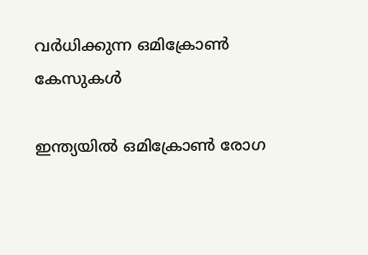വര്‍ധിക്കുന്ന ഒമിക്രോണ്‍ കേസുകള്‍

ഇന്ത്യയില്‍ ഒമിക്രോണ്‍ രോഗ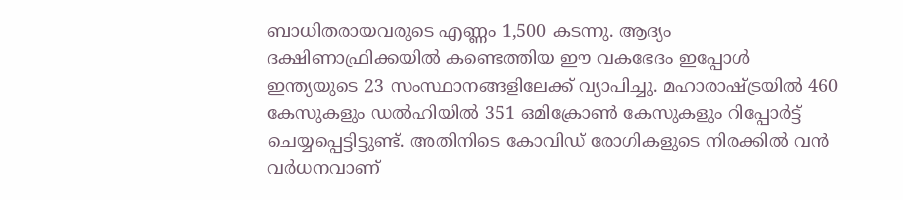ബാധിതരായവരുടെ എണ്ണം 1,500 കടന്നു. ആദ്യം ദക്ഷിണാഫ്രിക്കയില്‍ കണ്ടെത്തിയ ഈ വകഭേദം ഇപ്പോള്‍ ഇന്ത്യയുടെ 23 സംസ്ഥാനങ്ങളിലേക്ക് വ്യാപിച്ചു. മഹാരാഷ്ട്രയില്‍ 460 കേസുകളും ഡല്‍ഹിയില്‍ 351 ഒമിക്രോണ്‍ കേസുകളും റിപ്പോര്‍ട്ട് ചെയ്യപ്പെട്ടിട്ടുണ്ട്. അതിനിടെ കോവിഡ് രോഗികളുടെ നിരക്കില്‍ വന്‍ വര്‍ധനവാണ്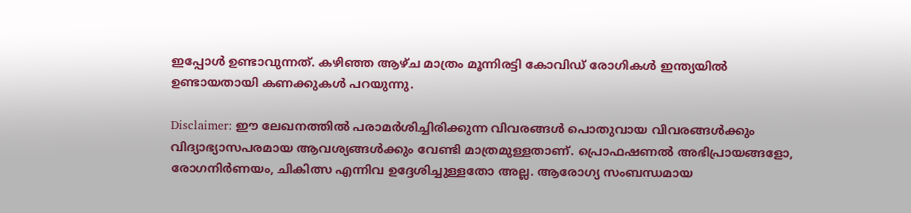ഇപ്പോള്‍ ഉണ്ടാവുന്നത്. കഴിഞ്ഞ ആഴ്ച മാത്രം മൂന്നിരട്ടി കോവിഡ് രോഗികള്‍ ഇന്ത്യയില്‍ ഉണ്ടായതായി കണക്കുകള്‍ പറയുന്നു.

Disclaimer: ഈ ലേഖനത്തില്‍ പരാമര്‍ശിച്ചിരിക്കുന്ന വിവരങ്ങള്‍ പൊതുവായ വിവരങ്ങള്‍ക്കും വിദ്യാഭ്യാസപരമായ ആവശ്യങ്ങള്‍ക്കും വേണ്ടി മാത്രമുള്ളതാണ്. പ്രൊഫഷണല്‍ അഭിപ്രായങ്ങളോ, രോഗനിര്‍ണയം, ചികിത്സ എന്നിവ ഉദ്ദേശിച്ചുള്ളതോ അല്ല. ആരോഗ്യ സംബന്ധമായ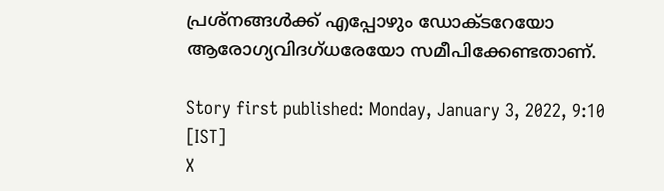പ്രശ്‌നങ്ങള്‍ക്ക് എപ്പോഴും ഡോക്ടറേയോ ആരോഗ്യവിദഗ്ധരേയോ സമീപിക്കേണ്ടതാണ്.

Story first published: Monday, January 3, 2022, 9:10 [IST]
X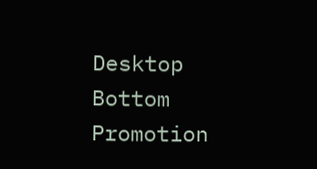Desktop Bottom Promotion